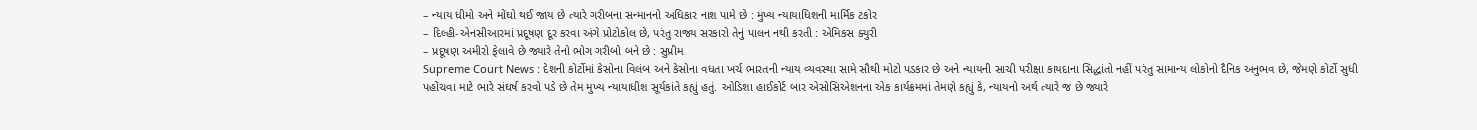– ન્યાય ધીમો અને મોંઘો થઈ જાય છે ત્યારે ગરીબના સન્માનનો અધિકાર નાશ પામે છે : મુખ્ય ન્યાયાધિશની માર્મિક ટકોર
– દિલ્હી-એનસીઆરમાં પ્રદૂષણ દૂર કરવા અંગે પ્રોટોકોલ છે, પરંતુ રાજ્ય સરકારો તેનું પાલન નથી કરતી : એમિકસ ક્યુરી
– પ્રદૂષણ અમીરો ફેલાવે છે જ્યારે તેનો ભોગ ગરીબો બને છે : સુપ્રીમ
Supreme Court News : દેશની કોર્ટોમાં કેસોના વિલંબ અને કેસોના વધતા ખર્ચ ભારતની ન્યાય વ્યવસ્થા સામે સૌથી મોટો પડકાર છે અને ન્યાયની સાચી પરીક્ષા કાયદાના સિદ્ધાંતો નહીં પરંતુ સામાન્ય લોકોનો દૈનિક અનુભવ છે, જેમણે કોર્ટો સુધી પહોંચવા માટે ભારે સંઘર્ષ કરવો પડે છે તેમ મુખ્ય ન્યાયાધીશ સૂર્યકાંતે કહ્યું હતું. ઓડિશા હાઈકોર્ટ બાર એસોસિએશનના એક કાર્યક્રમમાં તેમણે કહ્યું કે, ન્યાયનો અર્થ ત્યારે જ છે જ્યારે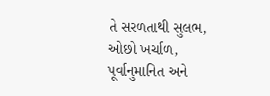તે સરળતાથી સુલભ, ઓછો ખર્ચાળ, પૂર્વાનુમાનિત અને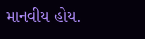માનવીય હોય.